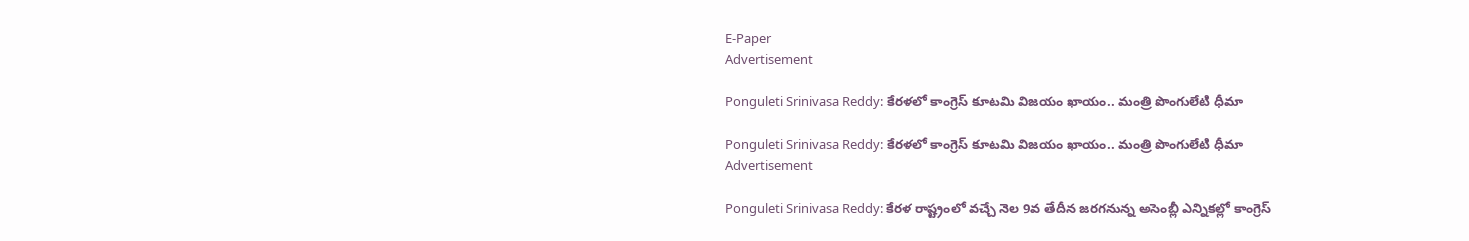E-Paper
Advertisement

Ponguleti Srinivasa Reddy: కేరళలో కాంగ్రెస్ కూటమి విజయం ఖాయం.. మంత్రి పొంగులేటి ధీమా

Ponguleti Srinivasa Reddy: కేరళలో కాంగ్రెస్ కూటమి విజయం ఖాయం.. మంత్రి పొంగులేటి ధీమా
Advertisement

Ponguleti Srinivasa Reddy: కేరళ రాష్ట్రంలో వచ్చే నెల 9వ తేదీన జరగనున్న అసెంబ్లీ ఎన్నికల్లో కాంగ్రెస్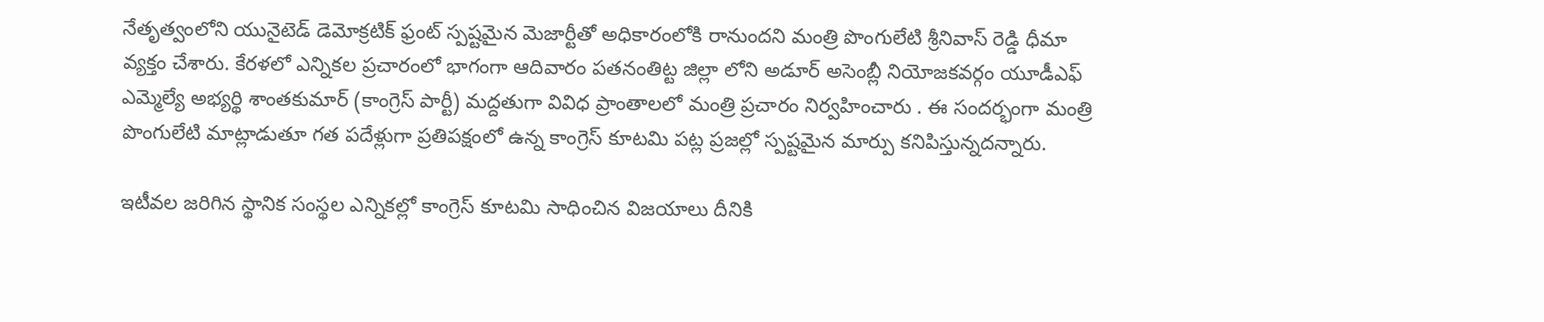నేతృత్వంలోని యునైటెడ్ డెమోక్రటిక్ ఫ్రంట్ స్పష్టమైన మెజార్టీతో అధికారంలోకి రానుందని మంత్రి పొంగులేటి శ్రీనివాస్ రెడ్డి ధీమా వ్యక్తం చేశారు. కేరళలో ఎన్నికల ప్రచారంలో భాగంగా ఆదివారం పతనంతిట్ట జిల్లా లోని అడూర్ అసెంబ్లీ నియోజకవర్గం యూడీఎఫ్ ఎమ్మెల్యే అభ్యర్థి శాంతకుమార్ (కాంగ్రెస్ పార్టీ) మద్దతుగా వివిధ ప్రాంతాలలో మంత్రి ప్రచారం నిర్వహించారు . ఈ సందర్భంగా మంత్రి పొంగులేటి మాట్లాడుతూ గత పదేళ్లుగా ప్రతిపక్షంలో ఉన్న కాంగ్రెస్ కూటమి పట్ల ప్రజల్లో స్పష్టమైన మార్పు కనిపిస్తున్నదన్నారు.

ఇటీవల జరిగిన స్థానిక సంస్థల ఎన్నికల్లో కాంగ్రెస్ కూటమి సాధించిన విజయాలు దీనికి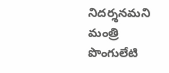నిదర్శనమని మంత్రి పొంగులేటి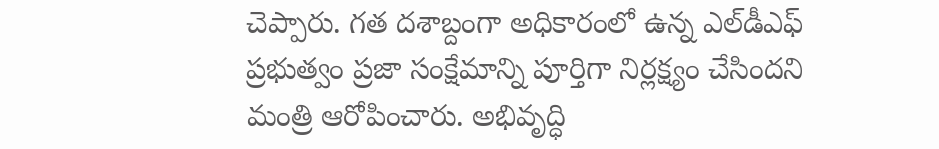చెప్పారు. గత దశాబ్దంగా అధికారంలో ఉన్న ఎల్‌డీఎఫ్ ప్రభుత్వం ప్రజా సంక్షేమాన్ని పూర్తిగా నిర్లక్ష్యం చేసిందని మంత్రి ఆరోపించారు. అభివృద్ధి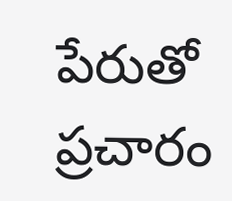పేరుతో ప్రచారం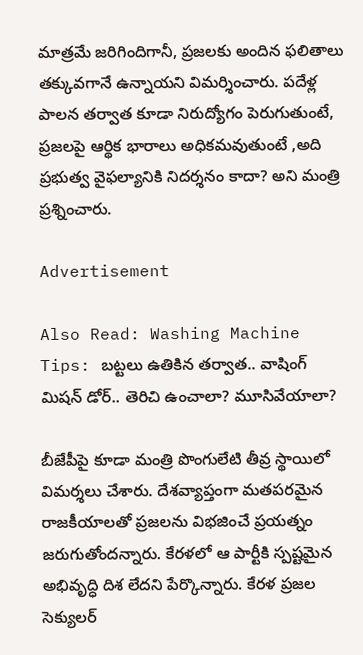మాత్రమే జరిగిందిగానీ, ప్రజలకు అందిన ఫలితాలు తక్కువగానే ఉన్నాయని విమర్శించారు. పదేళ్ల పాలన తర్వాత కూడా నిరుద్యోగం పెరుగుతుంటే, ప్రజలపై ఆర్థిక భారాలు అధికమవుతుంటే ,అది ప్రభుత్వ వైఫల్యానికి నిదర్శనం కాదా? అని మంత్రి ప్రశ్నించారు.

Advertisement

Also Read: Washing Machine Tips: బట్టలు ఉతికిన తర్వాత.. వాషింగ్ మిషన్ డోర్.. తెరిచి ఉంచాలా? మూసివేయాలా?

బీజేపీపై కూడా మంత్రి పొంగులేటి తీవ్ర స్థాయిలో విమర్శలు చేశారు. దేశవ్యాప్తంగా మతపరమైన రాజకీయాలతో ప్రజలను విభజించే ప్రయత్నం జరుగుతోందన్నారు. కేరళలో ఆ పార్టీకి స్పష్టమైన అభివృద్ధి దిశ లేదని పేర్కొన్నారు. కేరళ ప్రజల సెక్యులర్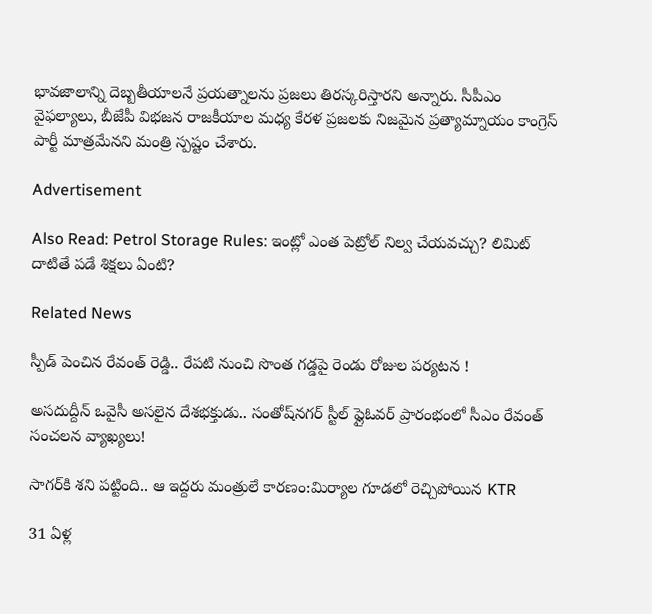భావజాలాన్ని దెబ్బతీయాలనే ప్రయత్నాలను ప్రజలు తిరస్కరిస్తారని అన్నారు. సీపీఎం వైఫల్యాలు, బీజేపీ విభజన రాజకీయాల మధ్య కేరళ ప్రజలకు నిజమైన ప్రత్యామ్నాయం కాంగ్రెస్ పార్టీ మాత్రమేనని మంత్రి స్పష్టం చేశారు.

Advertisement

Also Read: Petrol Storage Rules: ఇంట్లో ఎంత పెట్రోల్ నిల్వ చేయవచ్చు? లిమిట్ దాటితే పడే శిక్షలు ఏంటి?

Related News

స్పీడ్ పెంచిన రేవంత్ రెడ్డి.. రేపటి నుంచి సొంత గడ్డపై రెండు రోజుల పర్యటన !

అసదుద్దీన్ ఒవైసీ అసలైన దేశభక్తుడు.. సంతోష్‌నగర్ స్టీల్ ఫ్లైఓవర్ ప్రారంభంలో సీఎం రేవంత్ సంచలన వ్యాఖ్యలు!

సాగర్‌కి శని పట్టింది.. ఆ ఇద్దరు మంత్రులే కారణం:మిర్యాల గూడలో రెచ్చిపోయిన KTR

31 ఏళ్ల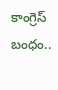కాంగ్రెస్ బంధం..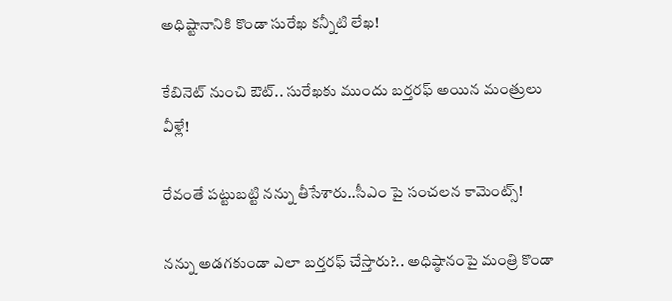అధిష్టానానికి కొండా సురేఖ కన్నీటి లేఖ!

కేబినెట్ నుంచి ఔట్.. సురేఖకు ముందు బర్తరఫ్ అయిన మంత్రులు వీళ్లే!

రేవంతే పట్టుబట్టి నన్ను తీసేశారు..సీఎం పై సంచలన కామెంట్స్!

నన్ను అడగకుండా ఎలా బర్తరఫ్ చేస్తారు?.. అధిష్ఠానంపై మంత్రి కొండా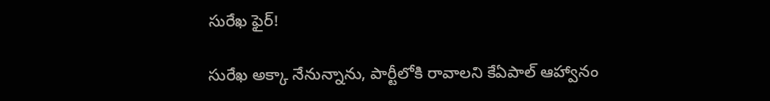సురేఖ ఫైర్!

సురేఖ అక్కా నేనున్నాను, పార్టీలోకి రావాలని కేఏపాల్ ఆహ్వానం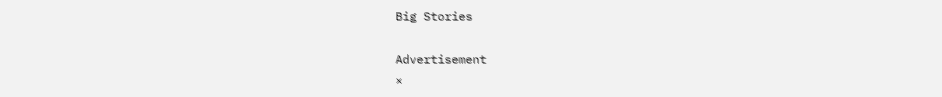Big Stories

Advertisement
×